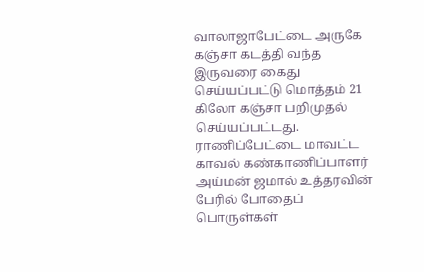வாலாஜாபேட்டை அருகே கஞ்சா கடத்தி வந்த இருவரை கைது செய்யப்பட்டு மொத்தம் 21 கிலோ கஞ்சா பறிமுதல் செய்யப்பட்டது.
ராணிப்பேட்டை மாவட்ட காவல் கண்காணிப்பாளர் அய்மன் ஜமால் உத்தரவின் பேரில் போதைப் பொருள்கள்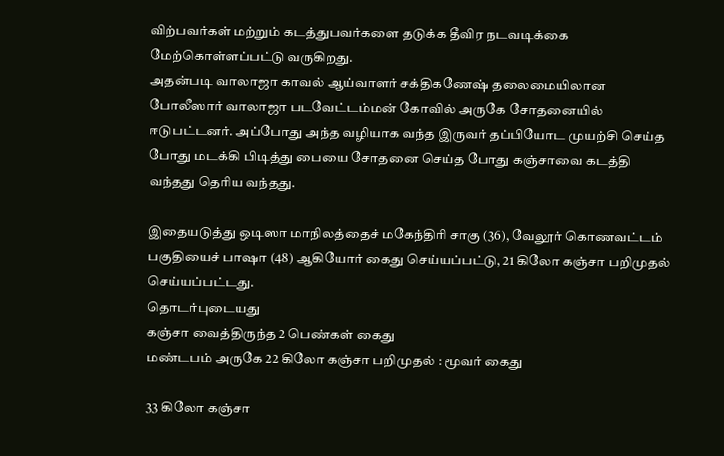விற்பவர்கள் மற்றும் கடத்துபவர்களை தடுக்க தீவிர நடவடிக்கை மேற்கொள்ளப்பட்டு வருகிறது.
அதன்படி வாலாஜா காவல் ஆய்வாளர் சக்திகணேஷ் தலைமையிலான போலீஸார் வாலாஜா படவேட்டம்மன் கோவில் அருகே சோதனையில் ஈடுபட்டனர். அப்போது அந்த வழியாக வந்த இருவர் தப்பியோட முயற்சி செய்த போது மடக்கி பிடித்து பையை சோதனை செய்த போது கஞ்சாவை கடத்தி வந்தது தெரிய வந்தது.

இதையடுத்து ஒடிஸா மாநிலத்தைச் மகேந்திரி சாகு (36), வேலூர் கொணவட்டம் பகுதியைச் பாஷா (48) ஆகியோர் கைது செய்யப்பட்டு, 21 கிலோ கஞ்சா பறிமுதல் செய்யப்பட்டது.
தொடர்புடையது
கஞ்சா வைத்திருந்த 2 பெண்கள் கைது
மண்டபம் அருகே 22 கிலோ கஞ்சா பறிமுதல் : மூவர் கைது

33 கிலோ கஞ்சா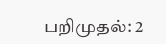பறிமுதல்: 2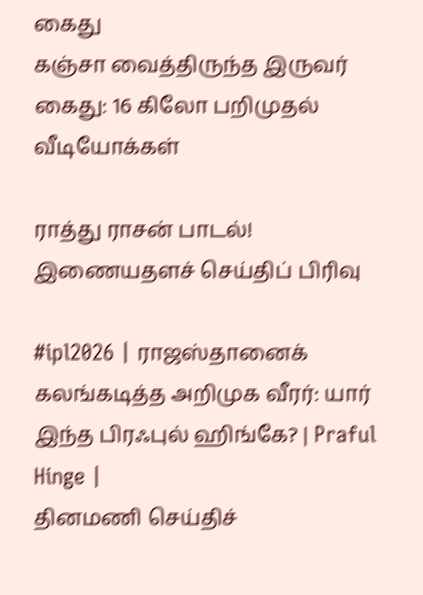கைது
கஞ்சா வைத்திருந்த இருவர் கைது: 16 கிலோ பறிமுதல்
வீடியோக்கள்

ராத்து ராசன் பாடல்!
இணையதளச் செய்திப் பிரிவு

#ipl2026 | ராஜஸ்தானைக் கலங்கடித்த அறிமுக வீரர்: யார் இந்த பிரஃபுல் ஹிங்கே? | Praful Hinge |
தினமணி செய்திச்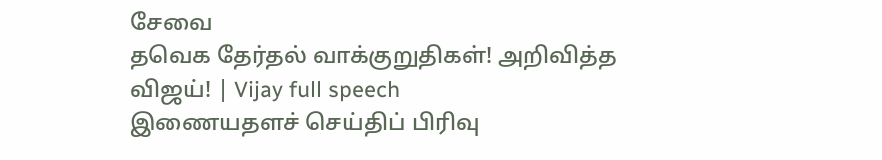சேவை
தவெக தேர்தல் வாக்குறுதிகள்! அறிவித்த விஜய்! | Vijay full speech
இணையதளச் செய்திப் பிரிவு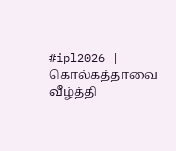#ipl2026 | கொல்கத்தாவை வீழ்த்தி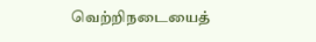வெற்றிநடையைத்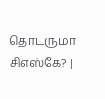தொடருமா சிஎஸ்கே? |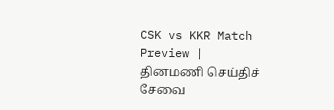CSK vs KKR Match Preview |
தினமணி செய்திச் சேவை